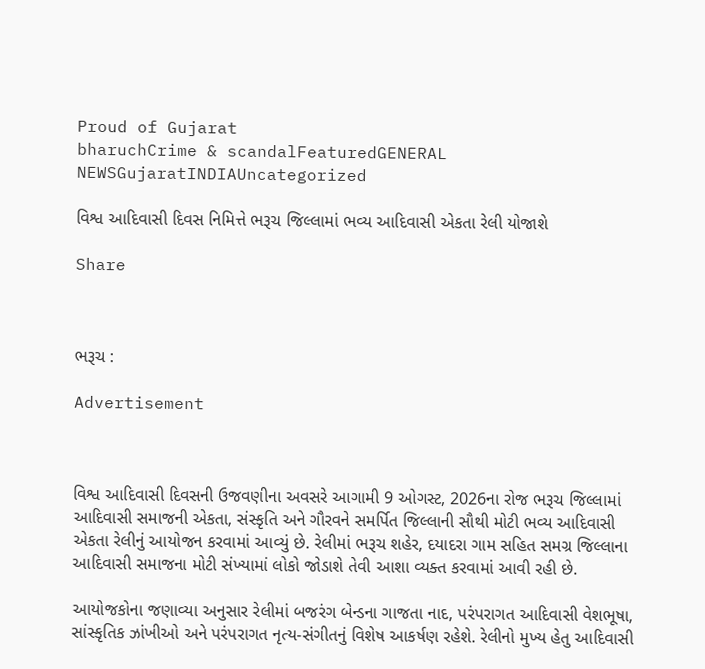Proud of Gujarat
bharuchCrime & scandalFeaturedGENERAL NEWSGujaratINDIAUncategorized

વિશ્વ આદિવાસી દિવસ નિમિત્તે ભરૂચ જિલ્લામાં ભવ્ય આદિવાસી એકતા રેલી યોજાશે

Share



ભરૂચ :

Advertisement



વિશ્વ આદિવાસી દિવસની ઉજવણીના અવસરે આગામી 9 ઓગસ્ટ, 2026ના રોજ ભરૂચ જિલ્લામાં આદિવાસી સમાજની એકતા, સંસ્કૃતિ અને ગૌરવને સમર્પિત જિલ્લાની સૌથી મોટી ભવ્ય આદિવાસી એકતા રેલીનું આયોજન કરવામાં આવ્યું છે. રેલીમાં ભરૂચ શહેર, દયાદરા ગામ સહિત સમગ્ર જિલ્લાના આદિવાસી સમાજના મોટી સંખ્યામાં લોકો જોડાશે તેવી આશા વ્યક્ત કરવામાં આવી રહી છે.

આયોજકોના જણાવ્યા અનુસાર રેલીમાં બજરંગ બેન્ડના ગાજતા નાદ, પરંપરાગત આદિવાસી વેશભૂષા, સાંસ્કૃતિક ઝાંખીઓ અને પરંપરાગત નૃત્ય-સંગીતનું વિશેષ આકર્ષણ રહેશે. રેલીનો મુખ્ય હેતુ આદિવાસી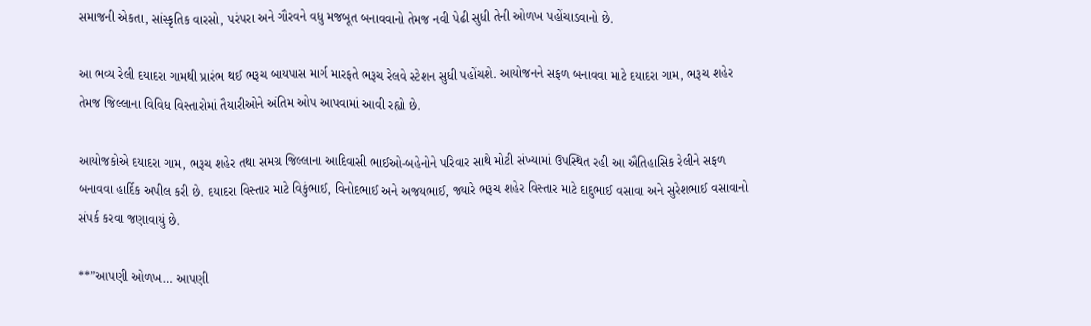સમાજની એકતા, સાંસ્કૃતિક વારસો, પરંપરા અને ગૌરવને વધુ મજબૂત બનાવવાનો તેમજ નવી પેઢી સુધી તેની ઓળખ પહોંચાડવાનો છે.

આ ભવ્ય રેલી દયાદરા ગામથી પ્રારંભ થઈ ભરૂચ બાયપાસ માર્ગ મારફતે ભરૂચ રેલવે સ્ટેશન સુધી પહોંચશે. આયોજનને સફળ બનાવવા માટે દયાદરા ગામ, ભરૂચ શહેર તેમજ જિલ્લાના વિવિધ વિસ્તારોમાં તૈયારીઓને અંતિમ ઓપ આપવામાં આવી રહ્યો છે.

આયોજકોએ દયાદરા ગામ, ભરૂચ શહેર તથા સમગ્ર જિલ્લાના આદિવાસી ભાઈઓ-બહેનોને પરિવાર સાથે મોટી સંખ્યામાં ઉપસ્થિત રહી આ ઐતિહાસિક રેલીને સફળ બનાવવા હાર્દિક અપીલ કરી છે. દયાદરા વિસ્તાર માટે વિકુંભાઈ, વિનોદભાઈ અને અજયભાઈ, જ્યારે ભરૂચ શહેર વિસ્તાર માટે દાદુભાઈ વસાવા અને સુરેશભાઈ વસાવાનો સંપર્ક કરવા જણાવાયું છે.

**”આપણી ઓળખ… આપણી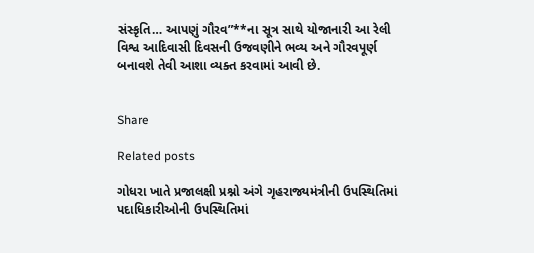સંસ્કૃતિ… આપણું ગૌરવ”**ના સૂત્ર સાથે યોજાનારી આ રેલી વિશ્વ આદિવાસી દિવસની ઉજવણીને ભવ્ય અને ગૌરવપૂર્ણ બનાવશે તેવી આશા વ્યક્ત કરવામાં આવી છે.


Share

Related posts

ગોધરા ખાતે પ્રજાલક્ષી પ્રશ્નો અંગે ગૃહરાજ્યમંત્રીની ઉપસ્થિતિમાં પદાધિકારીઓની ઉપસ્થિતિમાં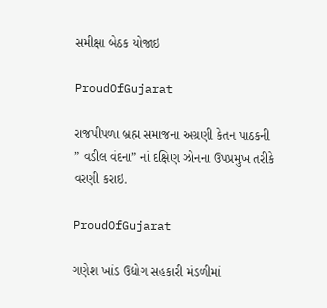સમીક્ષા બેઠક યોજાઇ

ProudOfGujarat

રાજપીપળા બ્રહ્મ સમાજના અગ્રણી કેતન પાઠકની ” વડીલ વંદના” નાં દક્ષિણ ઝોનના ઉપપ્રમુખ તરીકે વરણી કરાઇ.

ProudOfGujarat

ગણેશ ખાંડ ઉદ્યોગ સહકારી મંડળીમાં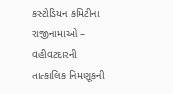કસ્ટોડિયન કમિટીના રાજીનામાઓ – વહીવટદારની તાત્કાલિક નિમણૂકની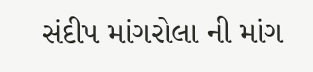સંદીપ માંગરોલા ની માંગ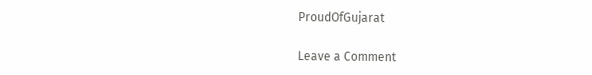ProudOfGujarat

Leave a Comment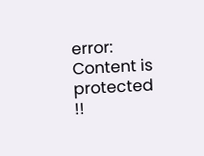error: Content is protected !!